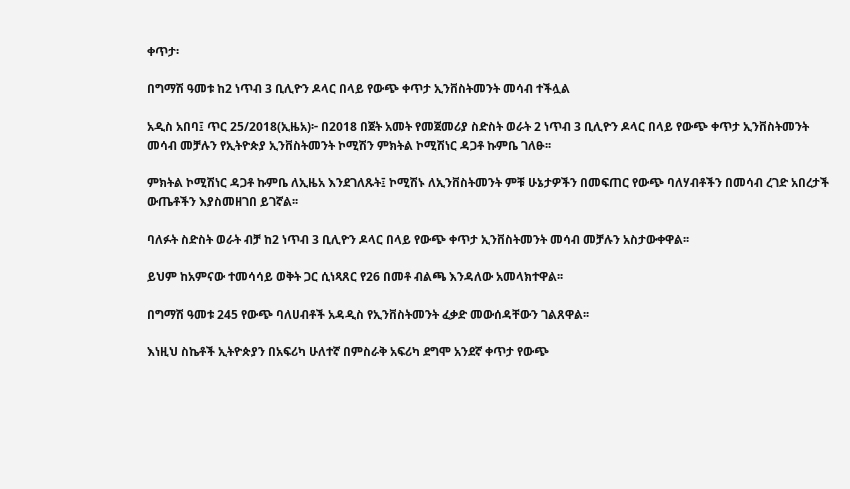ቀጥታ፡

በግማሽ ዓመቱ ከ2 ነጥብ 3 ቢሊዮን ዶላር በላይ የውጭ ቀጥታ ኢንቨስትመንት መሳብ ተችሏል

አዲስ አበባ፤ ጥር 25/2018(ኢዜአ)፦ በ2018 በጀት አመት የመጀመሪያ ስድስት ወራት 2 ነጥብ 3 ቢሊዮን ዶላር በላይ የውጭ ቀጥታ ኢንቨስትመንት መሳብ መቻሉን የኢትዮጵያ ኢንቨስትመንት ኮሚሽን ምክትል ኮሚሽነር ዳጋቶ ኩምቤ ገለፁ፡፡

ምክትል ኮሚሽነር ዳጋቶ ኩምቤ ለኢዜአ እንደገለጹት፤ ኮሚሽኑ ለኢንቨስትመንት ምቹ ሁኔታዎችን በመፍጠር የውጭ ባለሃብቶችን በመሳብ ረገድ አበረታች ውጤቶችን እያስመዘገበ ይገኛል፡፡

ባለፉት ስድስት ወራት ብቻ ከ2 ነጥብ 3 ቢሊዮን ዶላር በላይ የውጭ ቀጥታ ኢንቨስትመንት መሳብ መቻሉን አስታውቀዋል፡፡

ይህም ከአምናው ተመሳሳይ ወቅት ጋር ሲነጻጸር የ26 በመቶ ብልጫ እንዳለው አመላክተዋል፡፡

በግማሽ ዓመቱ 245 የውጭ ባለሀብቶች አዳዲስ የኢንቨስትመንት ፈቃድ መውሰዳቸውን ገልጸዋል፡፡

እነዚህ ስኬቶች ኢትዮጵያን በአፍሪካ ሁለተኛ በምስራቅ አፍሪካ ደግሞ አንደኛ ቀጥታ የውጭ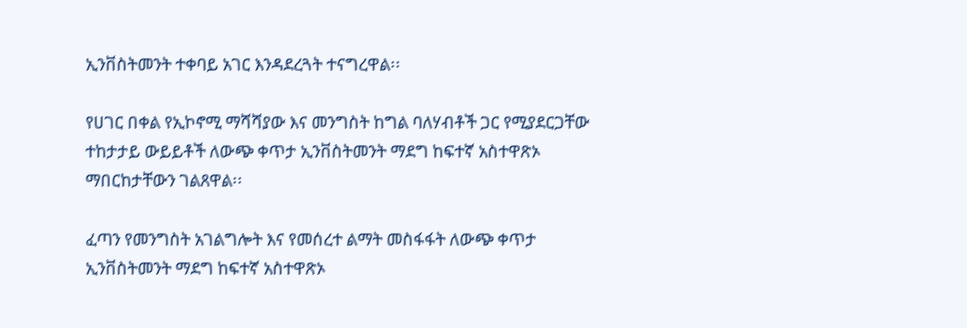ኢንቨስትመንት ተቀባይ አገር እንዳደረጓት ተናግረዋል፡፡

የሀገር በቀል የኢኮኖሚ ማሻሻያው እና መንግስት ከግል ባለሃብቶች ጋር የሚያደርጋቸው ተከታታይ ውይይቶች ለውጭ ቀጥታ ኢንቨስትመንት ማደግ ከፍተኛ አስተዋጽኦ ማበርከታቸውን ገልጸዋል፡፡

ፈጣን የመንግስት አገልግሎት እና የመሰረተ ልማት መስፋፋት ለውጭ ቀጥታ ኢንቨስትመንት ማደግ ከፍተኛ አስተዋጽኦ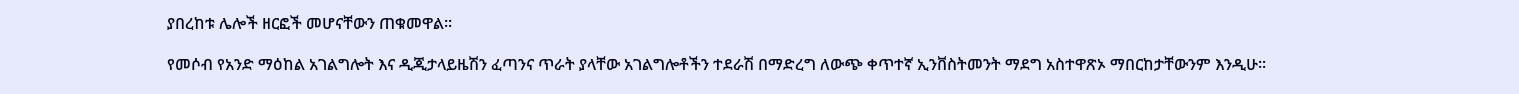ያበረከቱ ሌሎች ዘርፎች መሆናቸውን ጠቁመዋል፡፡

የመሶብ የአንድ ማዕከል አገልግሎት እና ዲጂታላይዜሽን ፈጣንና ጥራት ያላቸው አገልግሎቶችን ተደራሽ በማድረግ ለውጭ ቀጥተኛ ኢንቨስትመንት ማደግ አስተዋጽኦ ማበርከታቸውንም እንዲሁ፡፡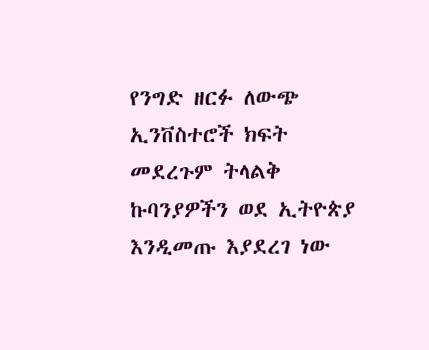የንግድ ዘርፉ ለውጭ ኢንቨስተሮች ክፍት መደረጉም ትላልቅ ኩባንያዎችን ወደ ኢትዮጵያ እንዲመጡ እያደረገ ነው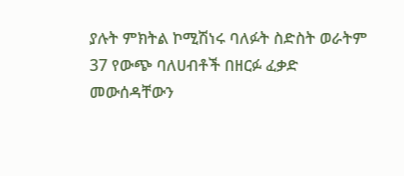ያሉት ምክትል ኮሚሽነሩ ባለፉት ስድስት ወራትም 37 የውጭ ባለሀብቶች በዘርፉ ፈቃድ መውሰዳቸውን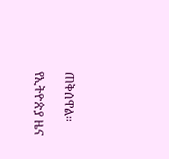ጠቅሰዋል።

የኢትዮጵያ ዜና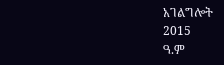አገልግሎት
2015
ዓ.ም